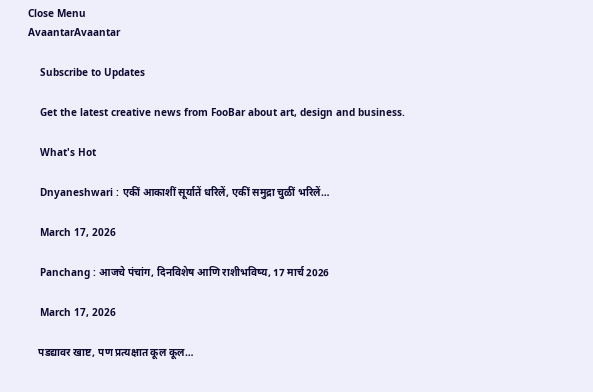Close Menu
AvaantarAvaantar

    Subscribe to Updates

    Get the latest creative news from FooBar about art, design and business.

    What's Hot

    Dnyaneshwari : एकीं आकाशीं सूर्यातें धरिलें, एकीं समुद्रा चुळीं भरिलें…

    March 17, 2026

    Panchang : आजचे पंचांग, दिनविशेष आणि राशीभविष्य, 17 मार्च 2026

    March 17, 2026

    पडद्यावर खाष्ट, पण प्रत्यक्षात कूल कूल…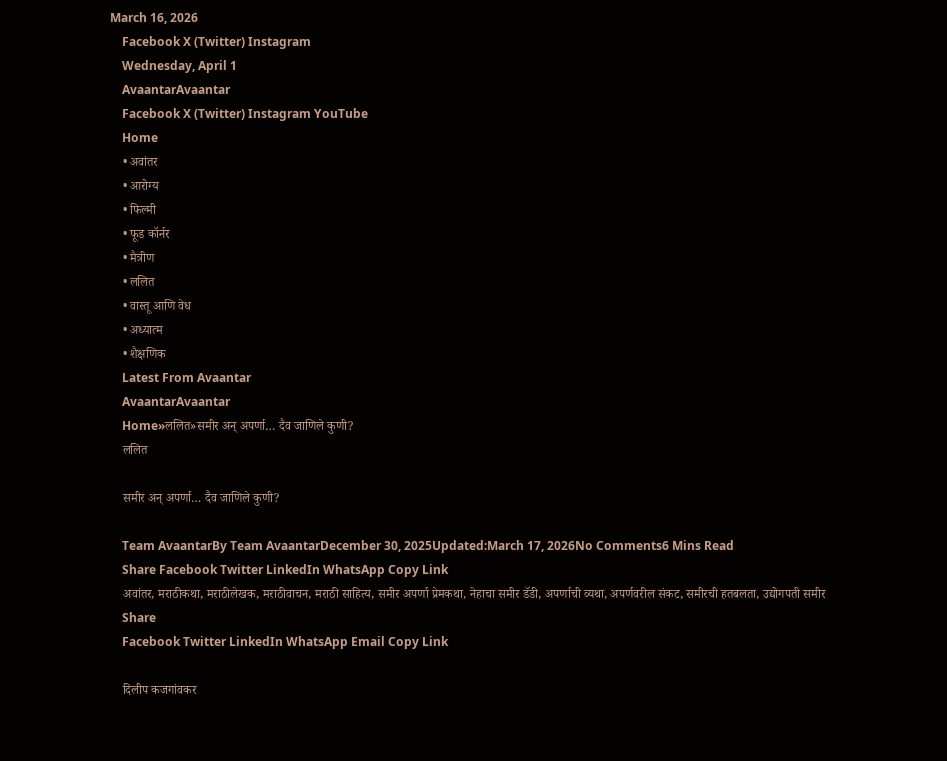March 16, 2026
    Facebook X (Twitter) Instagram
    Wednesday, April 1
    AvaantarAvaantar
    Facebook X (Twitter) Instagram YouTube
    Home
    • अवांतर
    • आरोग्य
    • फिल्मी
    • फूड कॉर्नर
    • मैत्रीण
    • ललित
    • वास्तू आणि वेध
    • अध्यात्म
    • शैक्षणिक
    Latest From Avaantar
    AvaantarAvaantar
    Home»ललित»समीर अन् अपर्णा… दैव जाणिले कुणी?
    ललित

    समीर अन् अपर्णा… दैव जाणिले कुणी?

    Team AvaantarBy Team AvaantarDecember 30, 2025Updated:March 17, 2026No Comments6 Mins Read
    Share Facebook Twitter LinkedIn WhatsApp Copy Link
    अवांतर, मराठीकथा, मराठीलेखक, मराठीवाचन, मराठी साहित्य, समीर अपर्णा प्रेमकथा, नेहाचा समीर डॅडी, अपर्णाची व्यथा, अपर्णवरील संकट, समीरची हतबलता, उद्योगपती समीर
    Share
    Facebook Twitter LinkedIn WhatsApp Email Copy Link

    दिलीप कजगांवकर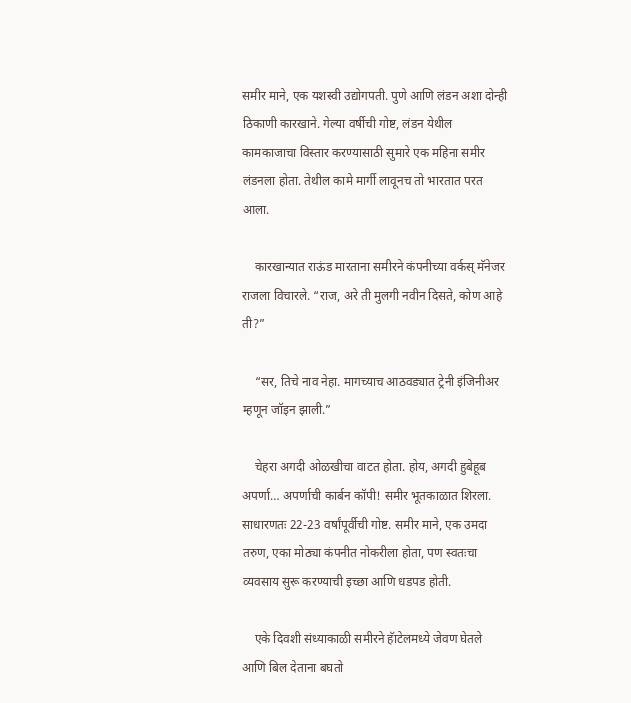समीर माने, एक यशस्वी उद्योगपती. पुणे आणि लंडन अशा दोन्ही ठिकाणी कारखाने. गेल्या वर्षीची गोष्ट, लंडन येथील कामकाजाचा विस्तार करण्यासाठी सुमारे एक महिना समीर लंडनला होता. तेथील कामे मार्गी लावूनच तो भारतात परत आला.

    कारखान्यात राऊंड मारताना समीरने कंपनीच्या वर्कस् मॅनेजर राजला विचारले. “राज, अरे ती मुलगी नवीन दिसते, कोण आहे ती?”

    “सर, तिचे नाव नेहा. मागच्याच आठवड्यात ट्रेनी इंजिनीअर म्हणून जॉइन झाली.”

    चेहरा अगदी ओळखीचा वाटत होता. होय, अगदी हुबेहूब अपर्णा… अपर्णाची कार्बन कॉपी! समीर भूतकाळात शिरला. साधारणतः 22-23 वर्षांपूर्वीची गोष्ट. समीर माने, एक उमदा तरुण, एका मोठ्या कंपनीत नोकरीला होता, पण स्वतःचा व्यवसाय सुरू करण्याची इच्छा आणि धडपड होती.

    एके दिवशी संध्याकाळी समीरने हॅाटेलमध्ये जेवण घेतले आणि बिल देताना बघतो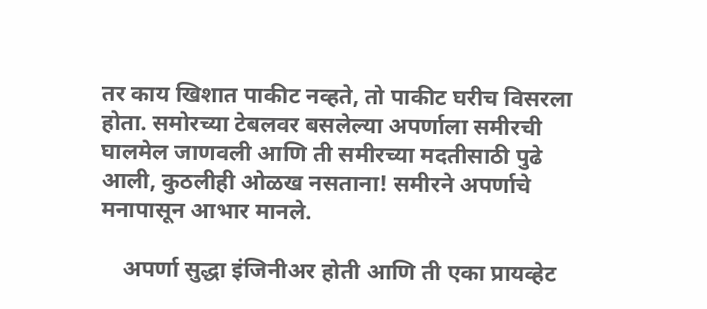तर काय खिशात पाकीट नव्हते, तो पाकीट घरीच विसरला होता. समोरच्या टेबलवर बसलेल्या अपर्णाला समीरची घालमेल जाणवली आणि ती समीरच्या मदतीसाठी पुढे आली, कुठलीही ओळख नसताना! समीरने अपर्णाचे मनापासून आभार मानले.

    अपर्णा सुद्धा इंजिनीअर होती आणि ती एका प्रायव्हेट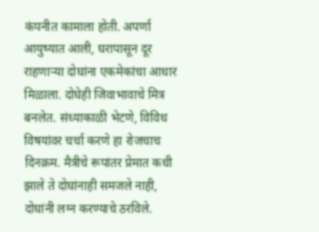कंपनीत कामाला होती. अपर्णा आयुष्यात आली, घरापासून दूर राहणाऱ्या दोघांना एकमेकांचा आधार मिळाला. दोघेही जिवाभावाचे मित्र बनलेत. संध्याकाळी भेटणे, विविध विषयांवर चर्चा करणे हा रोजचाच दिनक्रम. मैत्रीचे रूपांतर प्रेमात कधी झाले ते दोघांनाही समजले नाही, दोघांनी लग्न करण्याचे ठरविले.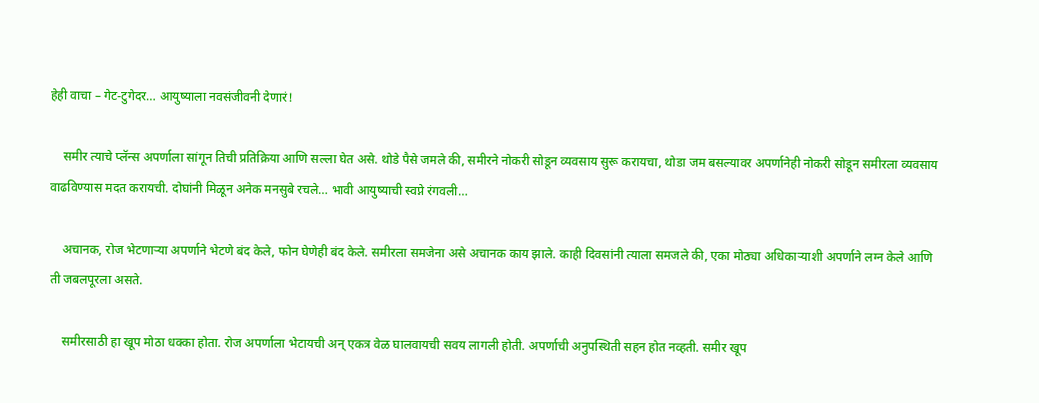हेही वाचा – गेट-टुगेदर… आयुष्याला नवसंजीवनी देणारं!

    समीर त्याचे प्लॅन्स अपर्णाला सांगून तिची प्रतिक्रिया आणि सल्ला घेत असे. थोडे पैसे जमले की, समीरने नोकरी सोडून व्यवसाय सुरू करायचा, थोडा जम बसल्यावर अपर्णानेही नोकरी सोडून समीरला व्यवसाय वाढविण्यास मदत करायची. दोघांनी मिळून अनेक मनसुबे रचले… भावी आयुष्याची स्वप्ने रंगवली…

    अचानक, रोज भेटणाऱ्या अपर्णाने भेटणे बंद केले, फोन घेणेही बंद केले. समीरला समजेना असे अचानक काय झाले. काही दिवसांनी त्याला समजले की, एका मोठ्या अधिकार्‍याशी अपर्णाने लग्न केले आणि ती जबलपूरला असते.

    समीरसाठी हा खूप मोठा धक्का होता. रोज अपर्णाला भेटायची अन् एकत्र वेळ घालवायची सवय लागली होती. अपर्णाची अनुपस्थिती सहन होत नव्हती. समीर खूप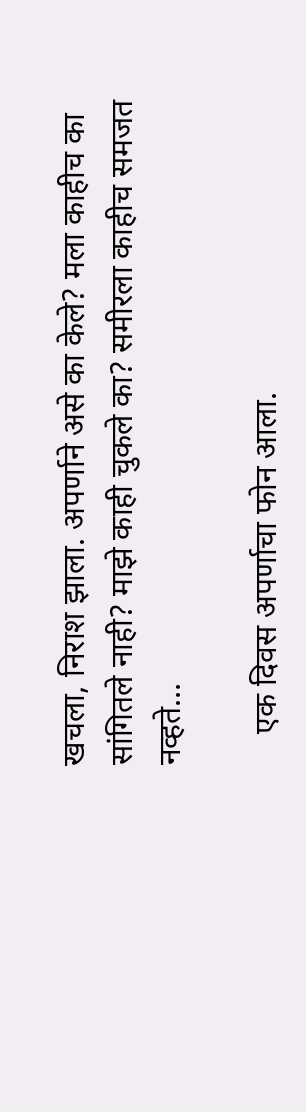खचला, निराश झाला. अपर्णाने असे का केले? मला काहीच का सांगितले नाही? माझे काही चुकले का? समीरला काहीच समजत नव्हते…

    एक दिवस अपर्णाचा फोन आला.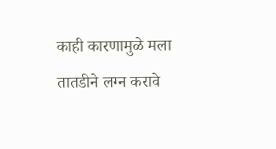काही कारणामुळे मला तातडीने लग्न करावे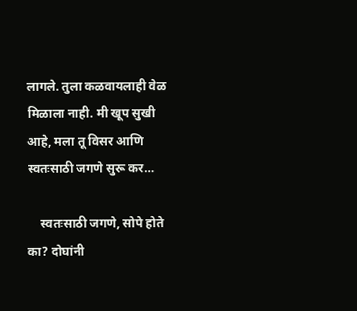लागले. तुला कळवायलाही वेळ मिळाला नाही. मी खूप सुखी आहे, मला तू विसर आणि स्वतःसाठी जगणे सुरू कर…

    स्वतःसाठी जगणे, सोपे होते का? दोघांनी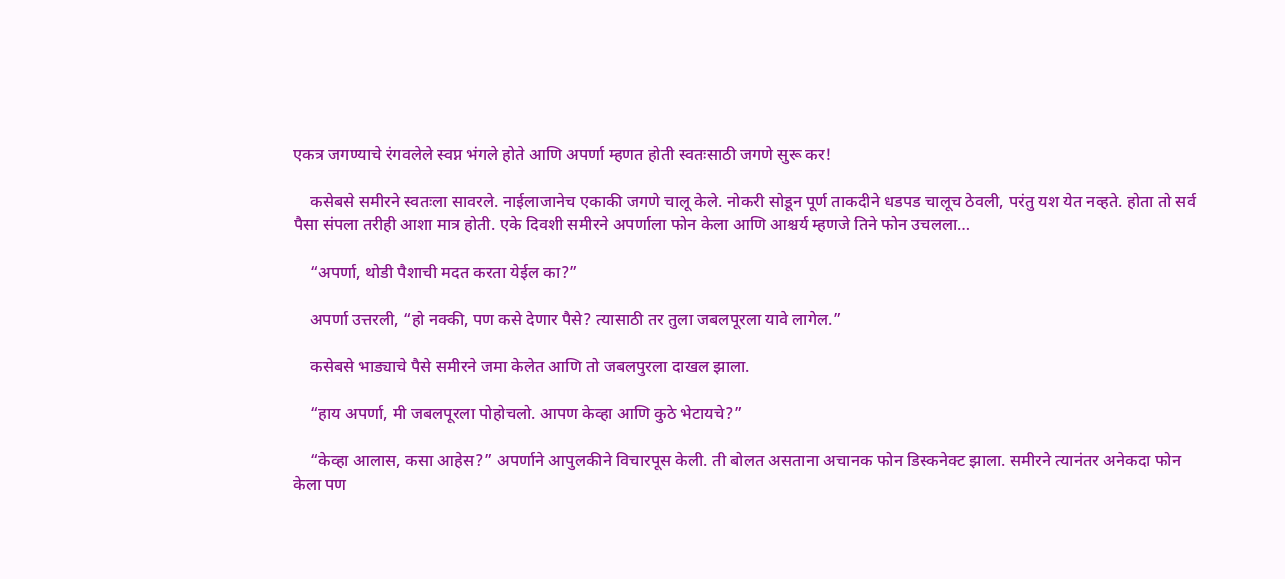एकत्र जगण्याचे रंगवलेले स्वप्न भंगले होते आणि अपर्णा म्हणत होती स्वतःसाठी जगणे सुरू कर!

    कसेबसे समीरने स्वतःला सावरले. नाईलाजानेच एकाकी जगणे चालू केले. नोकरी सोडून पूर्ण ताकदीने धडपड चालूच ठेवली, परंतु यश येत नव्हते. होता तो सर्व पैसा संपला तरीही आशा मात्र होती. एके दिवशी समीरने अपर्णाला फोन केला आणि आश्चर्य म्हणजे तिने फोन उचलला…

    “अपर्णा, थोडी पैशाची मदत करता येईल का?”

    अपर्णा उत्तरली, “हो नक्की, पण कसे देणार पैसे? त्यासाठी तर तुला जबलपूरला यावे लागेल.”

    कसेबसे भाड्याचे पैसे समीरने जमा केलेत आणि तो जबलपुरला दाखल झाला.

    “हाय अपर्णा, मी जबलपूरला पोहोचलो. आपण केव्हा आणि कुठे भेटायचे?”

    “केव्हा आलास, कसा आहेस?” अपर्णाने आपुलकीने विचारपूस केली. ती बोलत असताना अचानक फोन डिस्कनेक्ट झाला. समीरने त्यानंतर अनेकदा फोन केला पण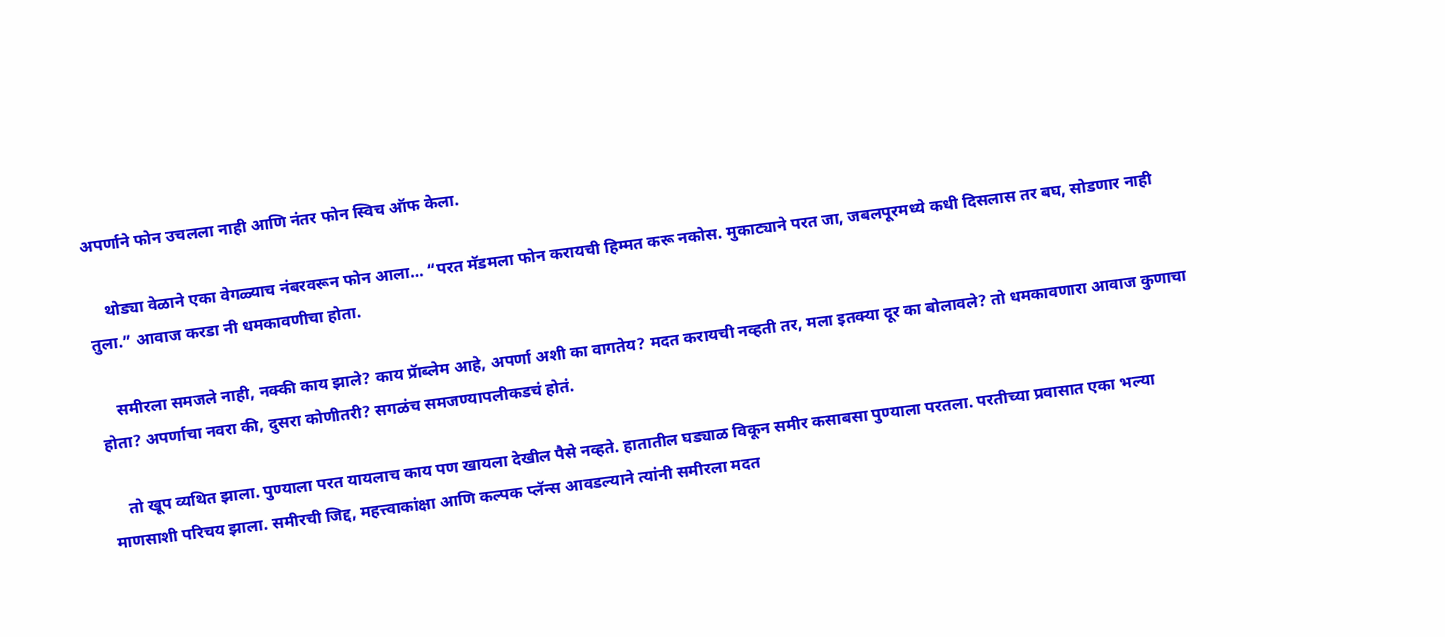अपर्णाने फोन उचलला नाही आणि नंतर फोन स्विच ऑफ केला.

    थोड्या वेळाने एका वेगळ्याच नंबरवरून फोन आला… “परत मॅडमला फोन करायची हिम्मत करू नकोस. मुकाट्याने परत जा, जबलपूरमध्ये कधी दिसलास तर बघ, सोडणार नाही तुला.” आवाज करडा नी धमकावणीचा होता.

    समीरला समजले नाही, नक्की काय झाले? काय प्रॅाब्लेम आहे, अपर्णा अशी का वागतेय? मदत करायची नव्हती तर, मला इतक्या दूर का बोलावले? तो धमकावणारा आवाज कुणाचा होता? अपर्णाचा नवरा की, दुसरा कोणीतरी? सगळंच समजण्यापलीकडचं होतं.

    तो खूप व्यथित झाला. पुण्याला परत यायलाच काय पण खायला देखील पैसे नव्हते. हातातील घड्याळ विकून समीर कसाबसा पुण्याला परतला. परतीच्या प्रवासात एका भल्या माणसाशी परिचय झाला. समीरची जिद्द, महत्त्वाकांक्षा आणि कल्पक प्लॅन्स आवडल्याने त्यांनी समीरला मदत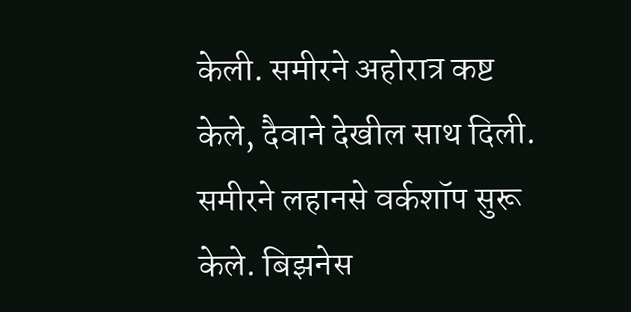केली. समीरने अहोरात्र कष्ट केले, दैवाने देखील साथ दिली. समीरने लहानसे वर्कशॉप सुरू केले. बिझनेस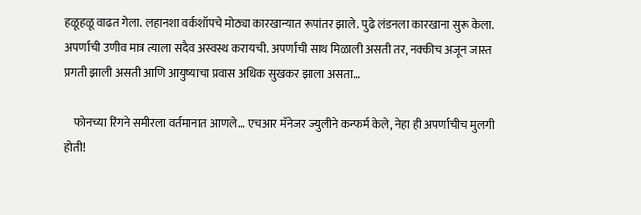हळूहळू वाढत गेला. लहानशा वर्कशॉपचे मोठ्या कारखान्यात रूपांतर झाले. पुढे लंडनला कारखाना सुरू केला. अपर्णाची उणीव मात्र त्याला सदैव अस्वस्थ करायची. अपर्णाची साथ मिळाली असती तर, नक्कीच अजून जास्त प्रगती झाली असती आणि आयुष्याचा प्रवास अधिक सुखकर झाला असता…

    फोनच्या रिंगने समीरला वर्तमानात आणले… एचआर मॅनेजर ज्युलीने कन्फर्म केले, नेहा ही अपर्णाचीच मुलगी होती!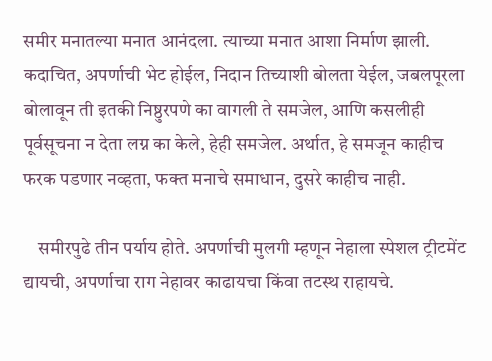समीर मनातल्या मनात आनंदला. त्याच्या मनात आशा निर्माण झाली. कदाचित, अपर्णाची भेट होईल, निदान तिच्याशी बोलता येईल, जबलपूरला बोलावून ती इतकी निष्ठुरपणे का वागली ते समजेल, आणि कसलीही पूर्वसूचना न देता लग्न का केले, हेही समजेल. अर्थात, हे समजून काहीच फरक पडणार नव्हता, फक्त मनाचे समाधान, दुसरे काहीच नाही.

    समीरपुढे तीन पर्याय होते. अपर्णाची मुलगी म्हणून नेहाला स्पेशल ट्रीटमेंट द्यायची, अपर्णाचा राग नेहावर काढायचा किंवा तटस्थ राहायचे.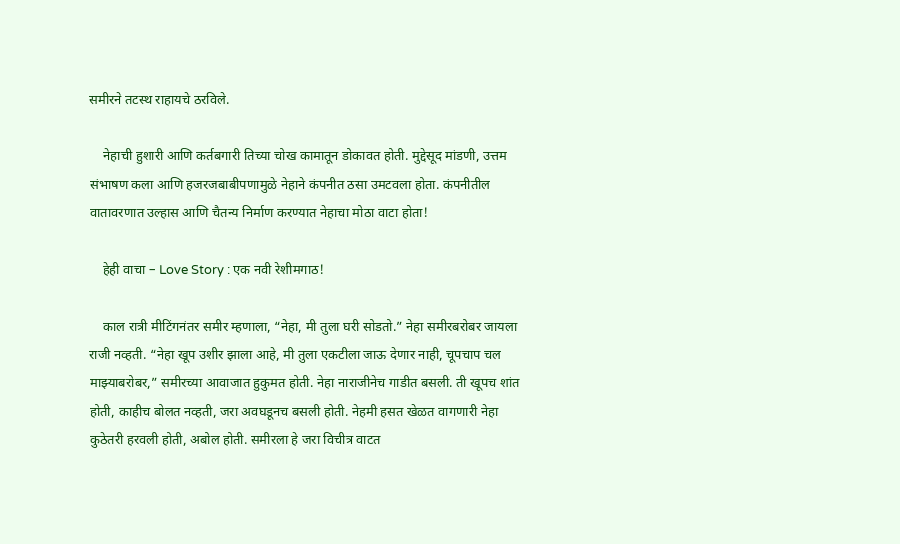समीरने तटस्थ राहायचे ठरविले.

    नेहाची हुशारी आणि कर्तबगारी तिच्या चोख कामातून डोकावत होती. मुद्देसूद मांडणी, उत्तम संभाषण कला आणि हजरजबाबीपणामुळे नेहाने कंपनीत ठसा उमटवला होता. कंपनीतील वातावरणात उल्हास आणि चैतन्य निर्माण करण्यात नेहाचा मोठा वाटा होता!

    हेही वाचा – Love Story : एक नवी रेशीमगाठ!

    काल रात्री मीटिंगनंतर समीर म्हणाला, “नेहा, मी तुला घरी सोडतो.” नेहा समीरबरोबर जायला राजी नव्हती. “नेहा खूप उशीर झाला आहे, मी तुला एकटीला जाऊ देणार नाही, चूपचाप चल माझ्याबरोबर,” समीरच्या आवाजात हुकुमत होती. नेहा नाराजीनेच गाडीत बसली. ती खूपच शांत होती, काहीच बोलत नव्हती, जरा अवघडूनच बसली होती. नेहमी हसत खेळत वागणारी नेहा कुठेतरी हरवली होती, अबोल होती. समीरला हे जरा विचीत्र वाटत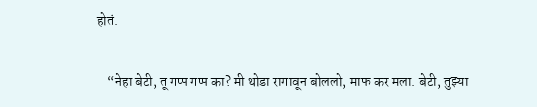होतं.

    “नेहा बेटी, तू गप्प गप्प का? मी थोडा रागावून बोललो, माफ कर मला. बेटी, तुझ्या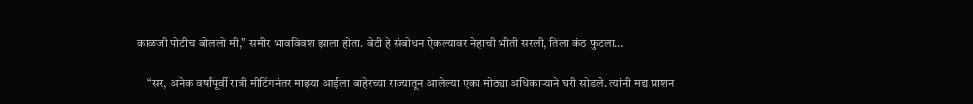काळजी पोटीच बोललो मी,” समीर भावविवश झाला होता. बेटी हे संबोधन ऐकल्यावर नेहाची भीती सरली, तिला कंठ फुटला…

    “सर, अनेक वर्षांपूर्वी रात्री मीटिंगनंतर माझ्या आईला बाहेरच्या राज्यातून आलेल्या एका मोठ्या अधिकार्‍याने घरी सोडले. त्यांनी मद्य प्राशन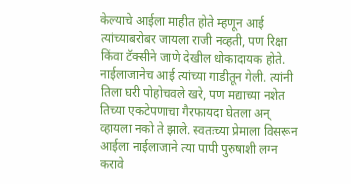केल्याचे आईला माहीत होते म्हणून आई त्यांच्याबरोबर जायला राजी नव्हती, पण रिक्षा किंवा टॅक्सीने जाणे देखील धोकादायक होते. नाईलाजानेच आई त्यांच्या गाडीतून गेली. त्यांनी तिला घरी पोहोचवले खरे, पण मद्याच्या नशेत तिच्या एकटेपणाचा गैरफायदा घेतला अन्  व्हायला नको ते झाले. स्वतःच्या प्रेमाला विसरून आईला नाईलाजाने त्या पापी पुरुषाशी लग्न करावे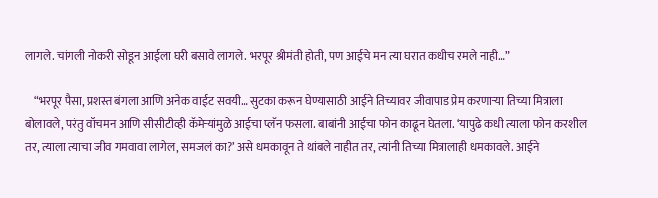लागले. चांगली नोकरी सोडून आईला घरी बसावे लागले. भरपूर श्रीमंती होती, पण आईचे मन त्या घरात कधीच रमले नाही…”

    “भरपूर पैसा, प्रशस्त बंगला आणि अनेक वाईट सवयी… सुटका करून घेण्यासाठी आईने तिच्यावर जीवापाड प्रेम करणाऱ्या तिच्या मित्राला बोलावले, परंतु वॉचमन आणि सीसीटीव्ही कॅमेऱ्यांमुळे आईचा प्लॅन फसला. बाबांनी आईचा फोन काढून घेतला. ‘यापुढे कधी त्याला फोन करशील तर, त्याला त्याचा जीव गमवावा लागेल, समजलं का?’ असे धमकावून ते थांबले नाहीत तर, त्यांनी तिच्या मित्रालाही धमकावले. आईने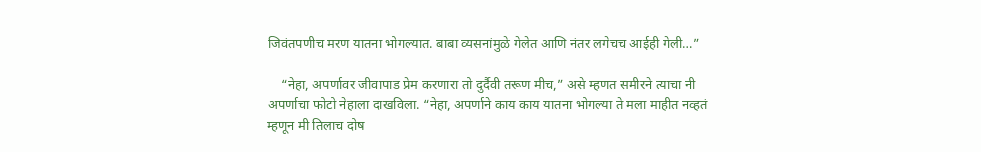जिवंतपणीच मरण यातना भोगल्यात. बाबा व्यसनांमुळे गेलेत आणि नंतर लगेचच आईही गेली…”

    “नेहा, अपर्णावर जीवापाड प्रेम करणारा तो दुर्दैवी तरूण मीच,” असे म्हणत समीरने त्याचा नी अपर्णाचा फोटो नेहाला दाखविला. “नेहा, अपर्णाने काय काय यातना भोगल्या ते मला माहीत नव्हतं म्हणून मी तिलाच दोष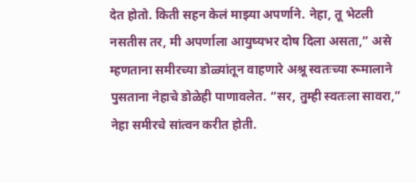देत होतो. किती सहन केलं माझ्या अपर्णाने. नेहा, तू भेटली नसतीस तर, मी अपर्णाला आयुष्यभर दोष दिला असता,” असे म्हणताना समीरच्या डोळ्यांतून वाहणारे अश्रू स्वतःच्या रूमालाने पुसताना नेहाचे डोळेही पाणावलेत. “सर, तुम्ही स्वतःला सावरा,” नेहा समीरचे सांत्वन करीत होती.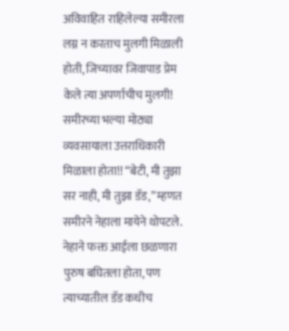अविवाहित राहिलेल्या समीरला लग्न न करताच मुलगी मिळाली होती, जिच्यावर जिवापाड प्रेम केले त्या अपर्णाचीच मुलगी! समीरच्या भल्या मोठ्या व्यवसायाला उत्तराधिकारी मिळाला होता!! “बेटी, मी तुझा सर नाही, मी तुझा डॅड,” म्हणत समीरने नेहाला मायेने थोपटले. नेहाने फक्त आईला छळणारा पुरुष बघितला होता, पण त्याच्यातील डॅड कधीच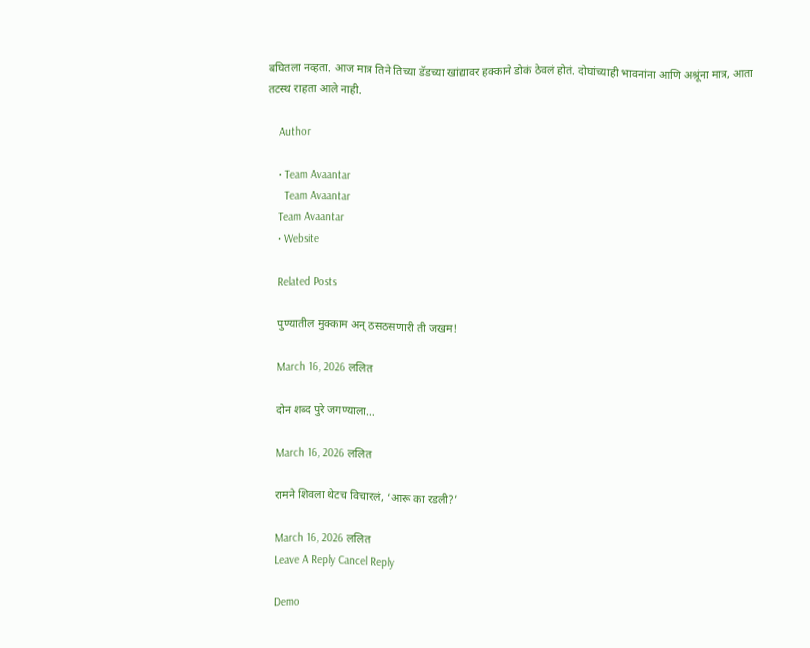बघितला नव्हता. आज मात्र तिने तिच्या डॅडच्या खांद्यावर हक्काने डोकं ठेवलं होतं. दोघांच्याही भावनांना आणि अश्रूंना मात्र, आता तटस्थ राहता आले नाही.

    Author

    • Team Avaantar
      Team Avaantar
    Team Avaantar
    • Website

    Related Posts

    पुण्यातील मुक्काम अन् ठसठसणारी ती जखम!

    March 16, 2026 ललित

    दोन शब्द पुरे जगण्याला…

    March 16, 2026 ललित

    रामने शिवला थेटच विचारलं, ‘आरू का रडली?’

    March 16, 2026 ललित
    Leave A Reply Cancel Reply

    Demo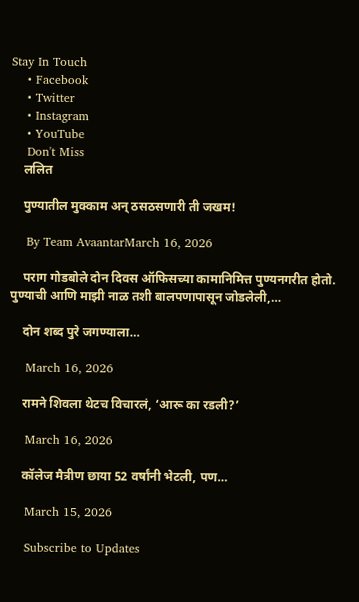Stay In Touch
    • Facebook
    • Twitter
    • Instagram
    • YouTube
    Don't Miss
    ललित

    पुण्यातील मुक्काम अन् ठसठसणारी ती जखम!

    By Team AvaantarMarch 16, 2026

    पराग गोडबोले दोन दिवस ऑफिसच्या कामानिमित्त पुण्यनगरीत होतो. पुण्याची आणि माझी नाळ तशी बालपणापासून जोडलेली,…

    दोन शब्द पुरे जगण्याला…

    March 16, 2026

    रामने शिवला थेटच विचारलं, ‘आरू का रडली?’

    March 16, 2026

    कॉलेज मैत्रीण छाया 52 वर्षांनी भेटली, पण…

    March 15, 2026

    Subscribe to Updates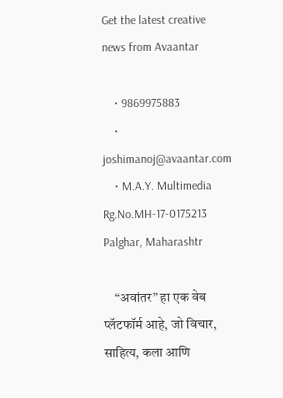Get the latest creative news from Avaantar

    • 9869975883
    • joshimanoj@avaantar.com
    • M.A.Y. Multimedia Rg.No.MH-17-0175213 Palghar, Maharashtr

    “अवांतर” हा एक वेब प्लॅटफॉर्म आहे, जो विचार, साहित्य, कला आणि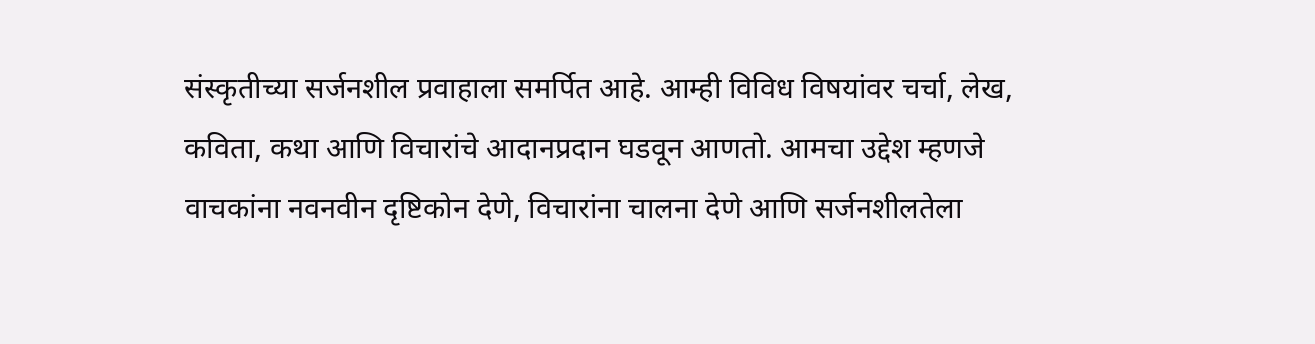संस्कृतीच्या सर्जनशील प्रवाहाला समर्पित आहे. आम्ही विविध विषयांवर चर्चा, लेख, कविता, कथा आणि विचारांचे आदानप्रदान घडवून आणतो. आमचा उद्देश म्हणजे वाचकांना नवनवीन दृष्टिकोन देणे, विचारांना चालना देणे आणि सर्जनशीलतेला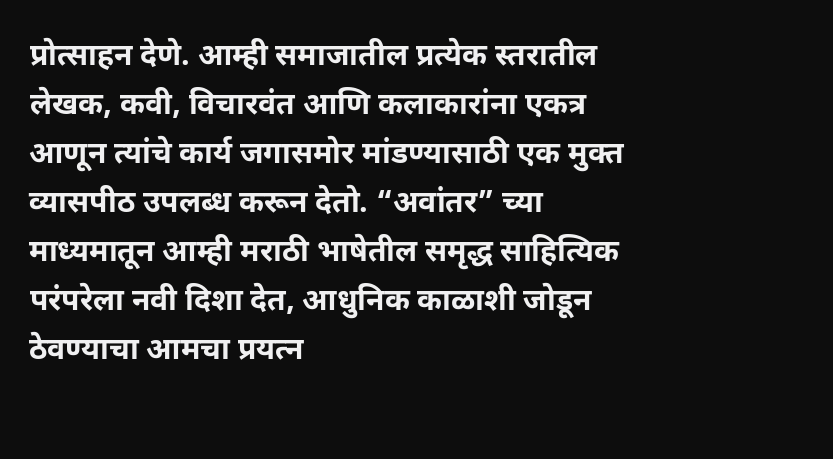प्रोत्साहन देणे. आम्ही समाजातील प्रत्येक स्तरातील लेखक, कवी, विचारवंत आणि कलाकारांना एकत्र आणून त्यांचे कार्य जगासमोर मांडण्यासाठी एक मुक्त व्यासपीठ उपलब्ध करून देतो. “अवांतर” च्या माध्यमातून आम्ही मराठी भाषेतील समृद्ध साहित्यिक परंपरेला नवी दिशा देत, आधुनिक काळाशी जोडून ठेवण्याचा आमचा प्रयत्न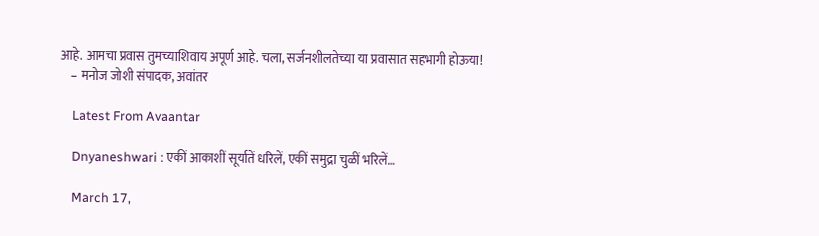आहे. आमचा प्रवास तुमच्याशिवाय अपूर्ण आहे. चला, सर्जनशीलतेच्या या प्रवासात सहभागी होऊया!
    – मनोज जोशी संपादक, अवांतर

    Latest From Avaantar

    Dnyaneshwari : एकीं आकाशीं सूर्यातें धरिलें, एकीं समुद्रा चुळीं भरिलें…

    March 17,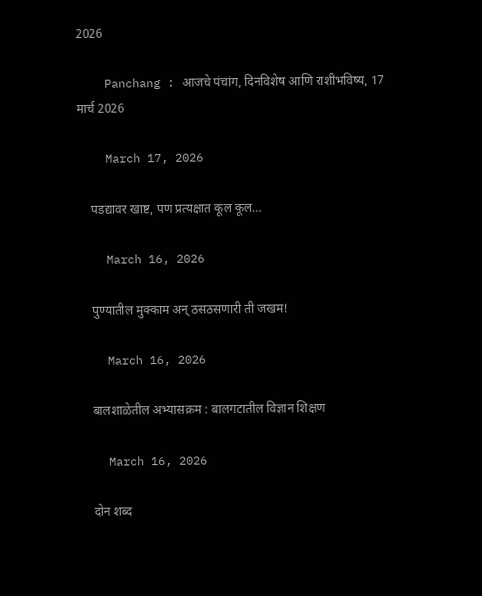2026

    Panchang : आजचे पंचांग, दिनविशेष आणि राशीभविष्य, 17 मार्च 2026

    March 17, 2026

    पडद्यावर खाष्ट, पण प्रत्यक्षात कूल कूल…

    March 16, 2026

    पुण्यातील मुक्काम अन् ठसठसणारी ती जखम!

    March 16, 2026

    बालशाळेतील अभ्यासक्रम : बालगटातील विज्ञान शिक्षण

    March 16, 2026

    दोन शब्द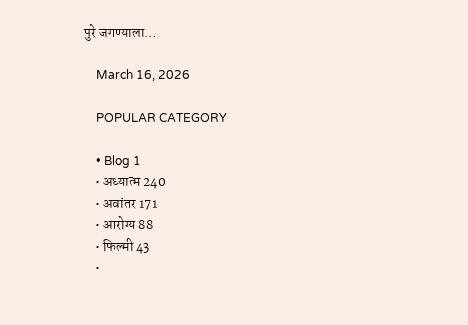पुरे जगण्याला…

    March 16, 2026

    POPULAR CATEGORY

    • Blog 1
    • अध्यात्म 240
    • अवांतर 171
    • आरोग्य 88
    • फिल्मी 43
    •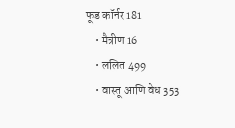फूड कॉर्नर 181
    • मैत्रीण 16
    • ललित 499
    • वास्तू आणि वेध 353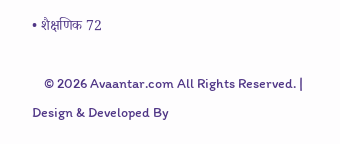• शैक्षणिक 72

    © 2026 Avaantar.com All Rights Reserved. | Design & Developed By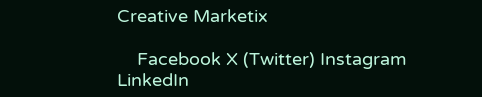Creative Marketix

    Facebook X (Twitter) Instagram LinkedIn